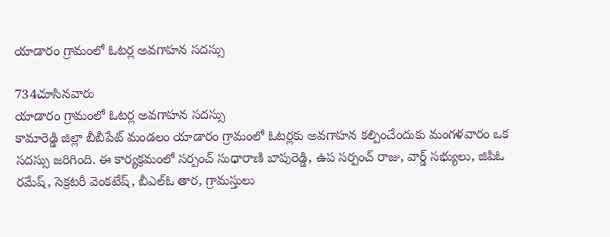యాడారం గ్రామంలో ఓటర్ల అవగాహన సదస్సు

734చూసినవారు
యాడారం గ్రామంలో ఓటర్ల అవగాహన సదస్సు
కామారెడ్డి జిల్లా బీబీపేట్ మండలం యాడారం గ్రామంలో ఓటర్లకు అవగాహన కల్పించేందుకు మంగళవారం ఒక సదస్సు జరిగింది. ఈ కార్యక్రమంలో సర్పంచ్ సుధారాణి బాపురెడ్డి, ఉప సర్పంచ్ రాజు, వార్డ్ సభ్యులు, జిపిఓ రమేష్, సెక్రటరీ వెంకటేష్, బీఎల్ఓ తార, గ్రామస్తులు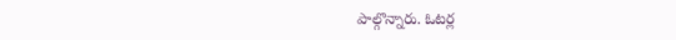పాల్గొన్నారు. ఓటర్ల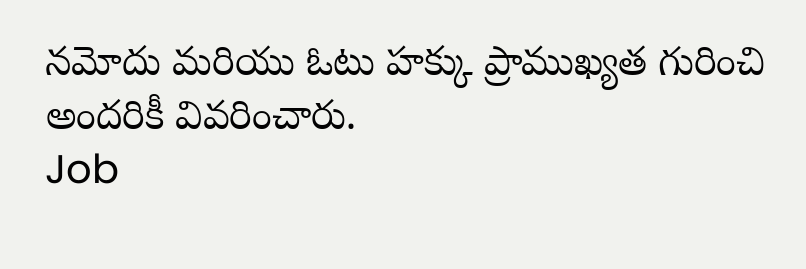నమోదు మరియు ఓటు హక్కు ప్రాముఖ్యత గురించి అందరికీ వివరించారు.
Job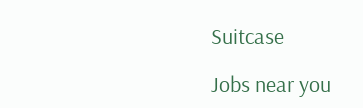Suitcase

Jobs near you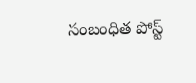సంబంధిత పోస్ట్